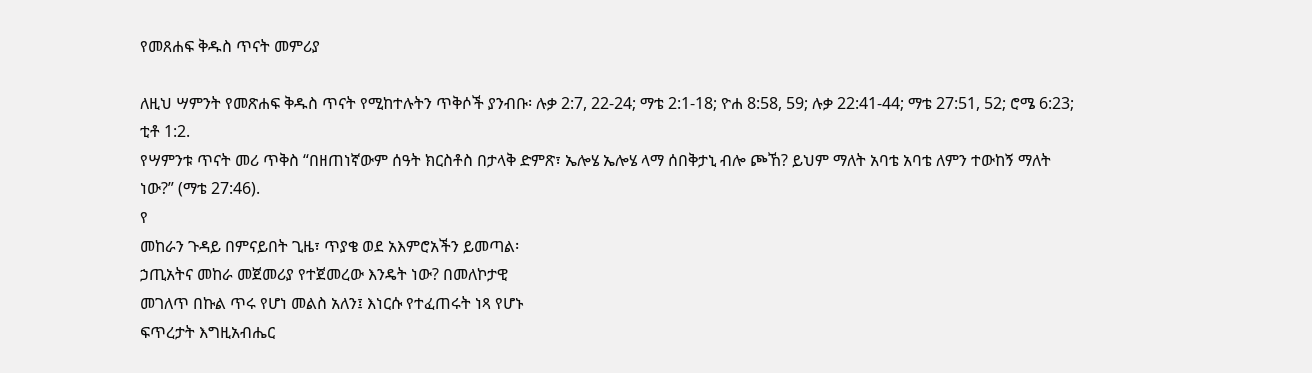የመጸሐፍ ቅዱስ ጥናት መምሪያ

ለዚህ ሣምንት የመጽሐፍ ቅዱስ ጥናት የሚከተሉትን ጥቅሶች ያንብቡ፡ ሉቃ 2:7, 22-24; ማቴ 2:1-18; ዮሐ 8:58, 59; ሉቃ 22:41-44; ማቴ 27:51, 52; ሮሜ 6:23; ቲቶ 1:2.
የሣምንቱ ጥናት መሪ ጥቅስ “በዘጠነኛውም ሰዓት ክርስቶስ በታላቅ ድምጽ፣ ኤሎሄ ኤሎሄ ላማ ሰበቅታኒ ብሎ ጮኸ? ይህም ማለት አባቴ አባቴ ለምን ተውከኝ ማለት ነው?” (ማቴ 27:46).
የ
መከራን ጉዳይ በምናይበት ጊዜ፣ ጥያቄ ወደ አእምሮአችን ይመጣል፡
ኃጢአትና መከራ መጀመሪያ የተጀመረው እንዴት ነው? በመለኮታዊ
መገለጥ በኩል ጥሩ የሆነ መልስ አለን፤ እነርሱ የተፈጠሩት ነጻ የሆኑ
ፍጥረታት እግዚአብሔር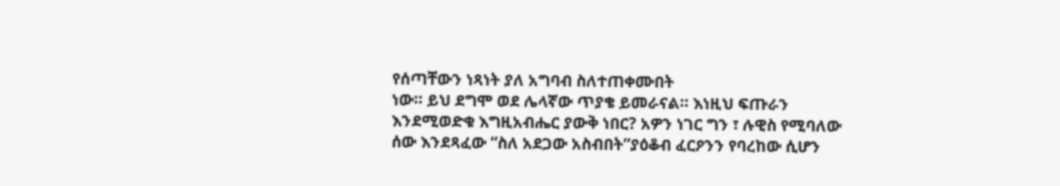የሰጣቸውን ነጻነት ያለ አግባብ ስለተጠቀሙበት
ነው። ይህ ደግሞ ወደ ሌላኛው ጥያቄ ይመራናል። እነዚህ ፍጡራን
እንደሚወድቁ እግዚአብሔር ያውቅ ነበር? አዎን ነገር ግን ፣ ሉዊስ የሚባለው
ሰው እንደጻፈው “ስለ አደጋው አስብበት”ያዕቆብ ፈርዖንን የባረከው ሲሆን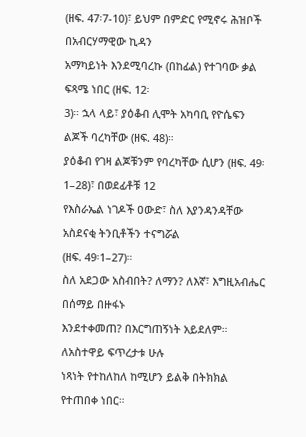(ዘፍ. 47፡7-10)፣ ይህም በምድር የሚኖሩ ሕዝቦች በአብርሃማዊው ኪዳን
አማካይነት እንደሚባረኩ (በከፊል) የተገባው ቃል ፍጻሜ ነበር (ዘፍ. 12፡
3)። ኋላ ላይ፣ ያዕቆብ ሊሞት አካባቢ የዮሴፍን ልጆች ባረካቸው (ዘፍ. 48)።
ያዕቆብ የገዛ ልጆቹንም የባረካቸው ሲሆን (ዘፍ. 49፡1–28)፣ በወደፊቶቹ 12
የእስራኤል ነገዶች ዐውድ፣ ስለ እያንዳንዳቸው አስደናቂ ትንቢቶችን ተናግሯል
(ዘፍ. 49፡1–27)።
ስለ አደጋው አስብበት? ለማን? ለእኛ፣ እግዚአብሔር በሰማይ በዙፋኑ
እንደተቀመጠ? በእርግጠኝነት አይደለም። ለአስተዋይ ፍጥረታቱ ሁሉ
ነጻነት የተከለከለ ከሚሆን ይልቅ በትክክል የተጠበቀ ነበር።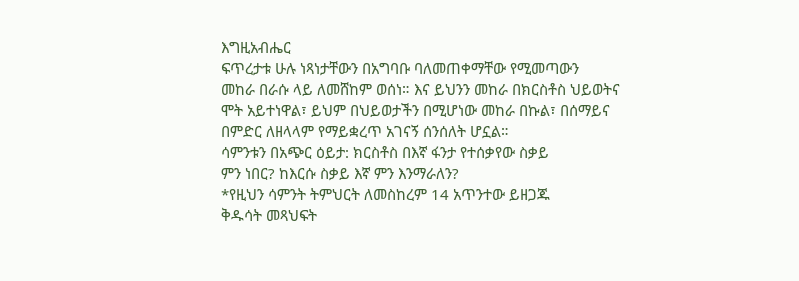እግዚአብሔር
ፍጥረታቱ ሁሉ ነጻነታቸውን በአግባቡ ባለመጠቀማቸው የሚመጣውን
መከራ በራሱ ላይ ለመሸከም ወሰነ። እና ይህንን መከራ በክርስቶስ ህይወትና
ሞት አይተነዋል፣ ይህም በህይወታችን በሚሆነው መከራ በኩል፣ በሰማይና
በምድር ለዘላላም የማይቋረጥ አገናኝ ሰንሰለት ሆኗል።
ሳምንቱን በአጭር ዕይታ: ክርስቶስ በእኛ ፋንታ የተሰቃየው ስቃይ
ምን ነበር? ከእርሱ ስቃይ እኛ ምን እንማራለን?
*የዚህን ሳምንት ትምህርት ለመስከረም 14 አጥንተው ይዘጋጁ
ቅዱሳት መጻህፍት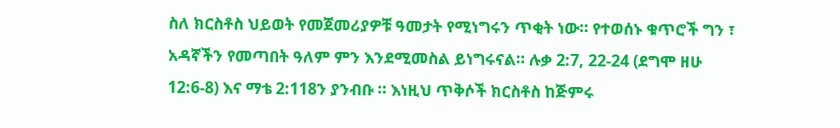ስለ ክርስቶስ ህይወት የመጀመሪያዎቹ ዓመታት የሚነግሩን ጥቂት ነው። የተወሰኑ ቁጥሮች ግን ፣ አዳኛችን የመጣበት ዓለም ምን እንደሚመስል ይነግሩናል። ሉቃ 2:7, 22-24 (ደግሞ ዘሁ 12:6-8) እና ማቴ 2:118ን ያንብቡ ። እነዚህ ጥቅሶች ክርስቶስ ከጅምሩ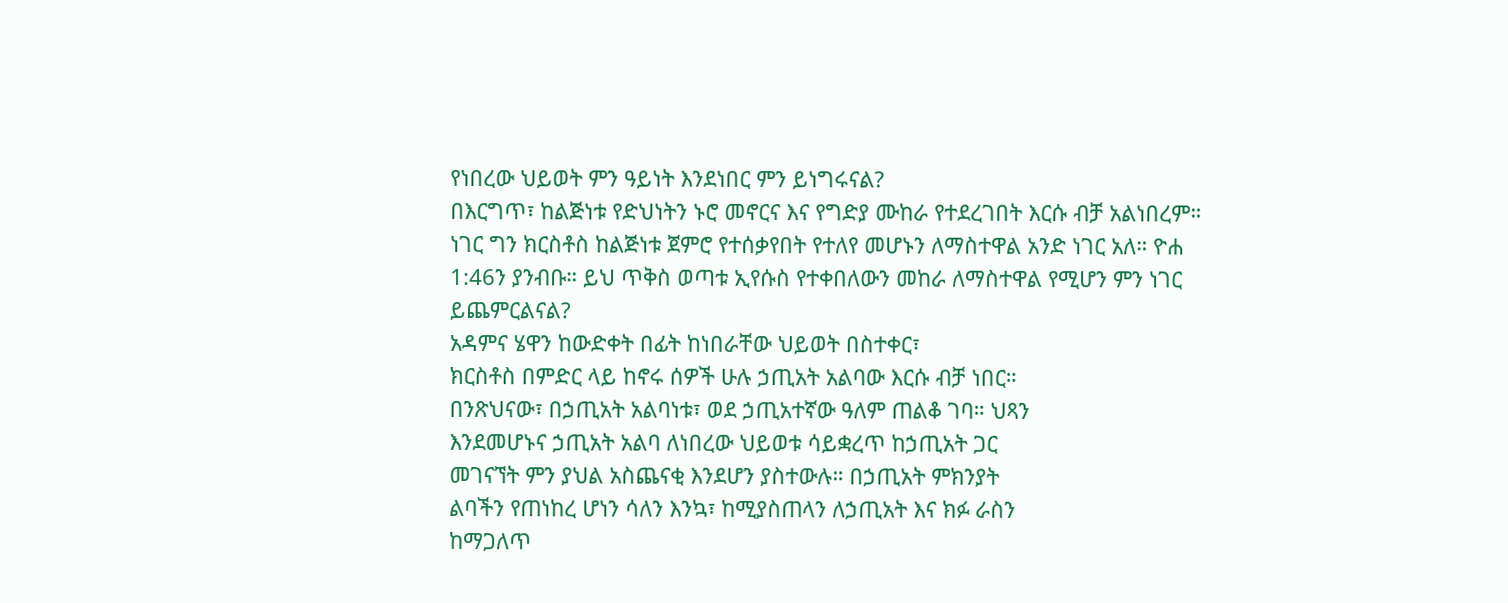የነበረው ህይወት ምን ዓይነት እንደነበር ምን ይነግሩናል?
በእርግጥ፣ ከልጅነቱ የድህነትን ኑሮ መኖርና እና የግድያ ሙከራ የተደረገበት እርሱ ብቻ አልነበረም። ነገር ግን ክርስቶስ ከልጅነቱ ጀምሮ የተሰቃየበት የተለየ መሆኑን ለማስተዋል አንድ ነገር አለ። ዮሐ 1:46ን ያንብቡ። ይህ ጥቅስ ወጣቱ ኢየሱስ የተቀበለውን መከራ ለማስተዋል የሚሆን ምን ነገር ይጨምርልናል?
አዳምና ሄዋን ከውድቀት በፊት ከነበራቸው ህይወት በስተቀር፣
ክርስቶስ በምድር ላይ ከኖሩ ሰዎች ሁሉ ኃጢአት አልባው እርሱ ብቻ ነበር።
በንጽህናው፣ በኃጢአት አልባነቱ፣ ወደ ኃጢአተኛው ዓለም ጠልቆ ገባ። ህጻን
እንደመሆኑና ኃጢአት አልባ ለነበረው ህይወቱ ሳይቋረጥ ከኃጢአት ጋር
መገናኘት ምን ያህል አስጨናቂ እንደሆን ያስተውሉ። በኃጢአት ምክንያት
ልባችን የጠነከረ ሆነን ሳለን እንኳ፣ ከሚያስጠላን ለኃጢአት እና ክፉ ራስን
ከማጋለጥ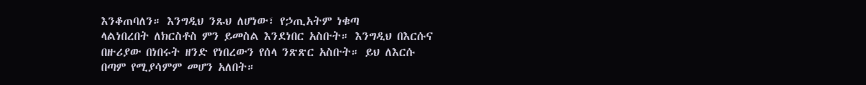እንቆጠባለን። እንግዲህ ንጹህ ለሆነው፣ የኃጢአትም ነቁጣ
ላልነበረበት ለክርስቶስ ምን ይመስል እንደነበር አስቡት። እንግዲህ በእርሱና
በዙሪያው በነበሩት ዘንድ የነበረውን የሰላ ንጽጽር አስቡት። ይህ ለእርሱ
በጣም የሚያሳምም መሆን አለበት።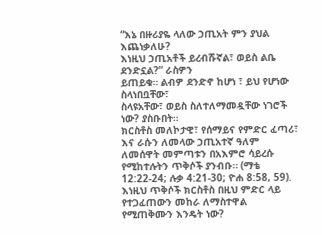“እኔ በዙሪያዬ ላለው ኃጢአት ምን ያህል እጨነቃለሁ?
እነዚህ ኃጢአቶች ይረብሹኛል፣ ወይስ ልቤ ደንድኗል?” ራስዎን
ይጠይቁ። ልብዎ ደንድኖ ከሆነ ፣ ይህ የሆነው ስላነበቧቸው፣
ስላዩአቸው፣ ወይስ ስለተለማመዷቸው ነገሮች ነው? ያስቡበት።
ክርስቶስ መለኮታዊ፣ የሰማይና የምድር ፈጣሪ፣ እና ራሱን ለመላው ኃጢአተኛ ዓለም ለመሰዋት መምጣቱን በአእምሮ ሳይረሱ የሚከተሉትን ጥቅሶች ያንብቡ። (ማቴ 12:22-24; ሉቃ 4:21-30; ዮሐ 8:58, 59). እነዚህ ጥቅሶች ክርስቶስ በዚህ ምድር ላይ የተጋፈጠውን መከራ ለማስተዋል የሚጠቅሙን እንዴት ነው?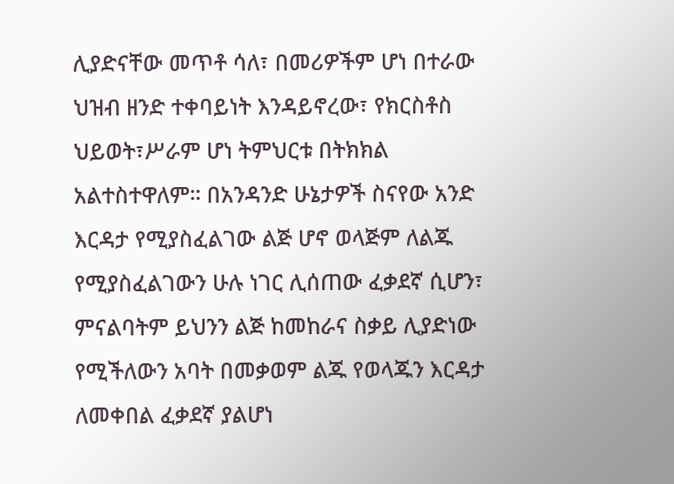ሊያድናቸው መጥቶ ሳለ፣ በመሪዎችም ሆነ በተራው ህዝብ ዘንድ ተቀባይነት እንዳይኖረው፣ የክርስቶስ ህይወት፣ሥራም ሆነ ትምህርቱ በትክክል አልተስተዋለም። በአንዳንድ ሁኔታዎች ስናየው አንድ እርዳታ የሚያስፈልገው ልጅ ሆኖ ወላጅም ለልጁ የሚያስፈልገውን ሁሉ ነገር ሊሰጠው ፈቃደኛ ሲሆን፣ ምናልባትም ይህንን ልጅ ከመከራና ስቃይ ሊያድነው የሚችለውን አባት በመቃወም ልጁ የወላጁን እርዳታ ለመቀበል ፈቃደኛ ያልሆነ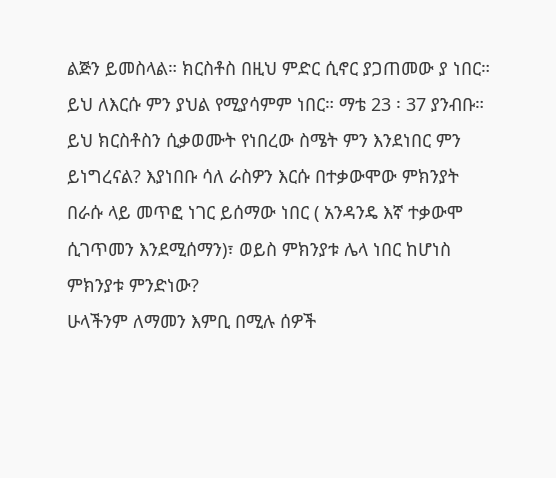ልጅን ይመስላል። ክርስቶስ በዚህ ምድር ሲኖር ያጋጠመው ያ ነበር። ይህ ለእርሱ ምን ያህል የሚያሳምም ነበር። ማቴ 23 ፡ 37 ያንብቡ። ይህ ክርስቶስን ሲቃወሙት የነበረው ስሜት ምን እንደነበር ምን ይነግረናል? እያነበቡ ሳለ ራስዎን እርሱ በተቃውሞው ምክንያት በራሱ ላይ መጥፎ ነገር ይሰማው ነበር ( አንዳንዴ እኛ ተቃውሞ ሲገጥመን እንደሚሰማን)፣ ወይስ ምክንያቱ ሌላ ነበር ከሆነስ ምክንያቱ ምንድነው?
ሁላችንም ለማመን እምቢ በሚሉ ሰዎች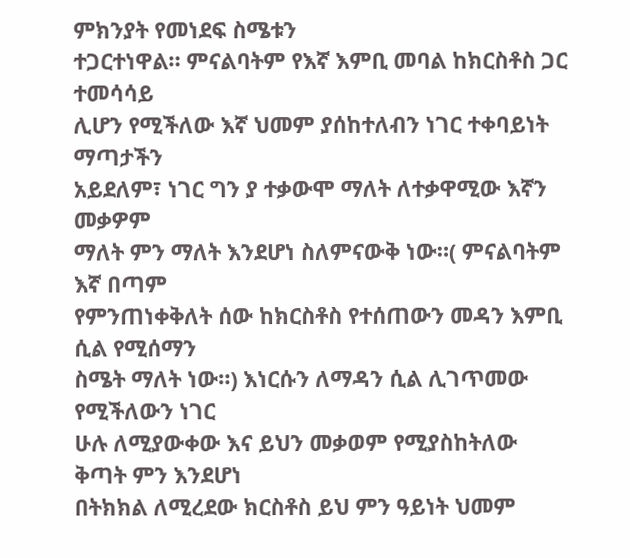ምክንያት የመነደፍ ስሜቱን
ተጋርተነዋል። ምናልባትም የእኛ እምቢ መባል ከክርስቶስ ጋር ተመሳሳይ
ሊሆን የሚችለው እኛ ህመም ያሰከተለብን ነገር ተቀባይነት ማጣታችን
አይደለም፣ ነገር ግን ያ ተቃውሞ ማለት ለተቃዋሚው እኛን መቃዎም
ማለት ምን ማለት እንደሆነ ስለምናውቅ ነው።( ምናልባትም እኛ በጣም
የምንጠነቀቅለት ሰው ከክርስቶስ የተሰጠውን መዳን እምቢ ሲል የሚሰማን
ስሜት ማለት ነው።) እነርሱን ለማዳን ሲል ሊገጥመው የሚችለውን ነገር
ሁሉ ለሚያውቀው እና ይህን መቃወም የሚያስከትለው ቅጣት ምን እንደሆነ
በትክክል ለሚረደው ክርስቶስ ይህ ምን ዓይነት ህመም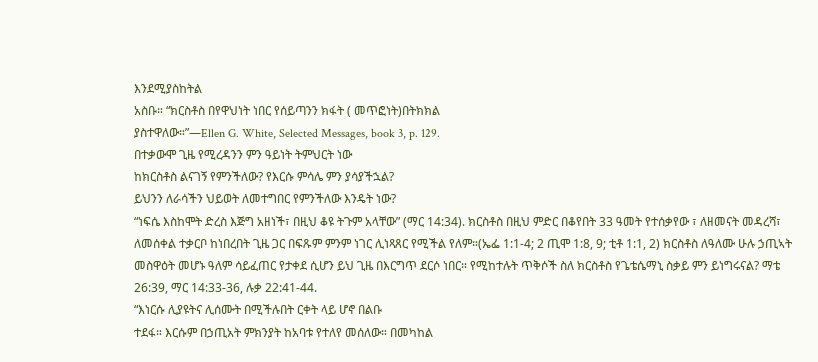እንደሚያስከትል
አስቡ። “ክርስቶስ በየዋህነት ነበር የሰይጣንን ክፋት ( መጥፎነት)በትክክል
ያስተዋለው።”—Ellen G. White, Selected Messages, book 3, p. 129.
በተቃውሞ ጊዜ የሚረዳንን ምን ዓይነት ትምህርት ነው
ከክርስቶስ ልናገኝ የምንችለው? የእርሱ ምሳሌ ምን ያሳያችኋል?
ይህንን ለራሳችን ህይወት ለመተግበር የምንችለው እንዴት ነው?
“ነፍሴ እስከሞት ድረስ እጅግ አዘነች፣ በዚህ ቆዩ ትጉም አላቸው” (ማር 14:34). ክርስቶስ በዚህ ምድር በቆየበት 33 ዓመት የተሰቃየው ፣ ለዘመናት መዳረሻ፣ ለመሰቀል ተቃርቦ ከነበረበት ጊዜ ጋር በፍጹም ምንም ነገር ሊነጻጸር የሚችል የለም።(ኤፌ 1:1-4; 2 ጢሞ 1:8, 9; ቲቶ 1:1, 2) ክርስቶስ ለዓለሙ ሁሉ ኃጢኣት መስዋዕት መሆኑ ዓለም ሳይፈጠር የታቀደ ሲሆን ይህ ጊዜ በእርግጥ ደርሶ ነበር። የሚከተሉት ጥቅሶች ስለ ክርስቶስ የጌቴሴማኒ ስቃይ ምን ይነግሩናል? ማቴ 26:39, ማር 14:33-36, ሉቃ 22:41-44.
“እነርሱ ሊያዩትና ሊሰሙት በሚችሉበት ርቀት ላይ ሆኖ በልቡ
ተደፋ። እርሱም በኃጢአት ምክንያት ከአባቱ የተለየ መሰለው። በመካከል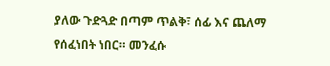ያለው ጉድጓድ በጣም ጥልቅ፣ ሰፊ እና ጨለማ የሰፈነበት ነበር። መንፈሱ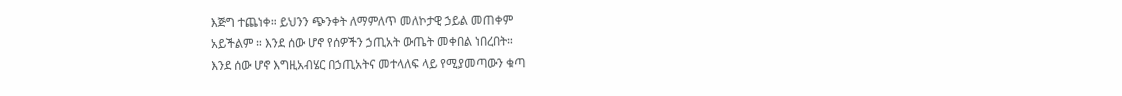እጅግ ተጨነቀ። ይህንን ጭንቀት ለማምለጥ መለኮታዊ ኃይል መጠቀም
አይችልም ። እንደ ሰው ሆኖ የሰዎችን ኃጢአት ውጤት መቀበል ነበረበት።
እንደ ሰው ሆኖ እግዚአብሄር በኃጢአትና መተላለፍ ላይ የሚያመጣውን ቁጣ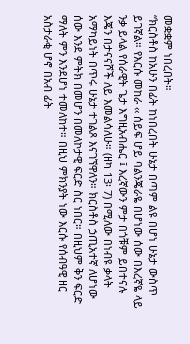መቋቋም ነበረበት።
“ክርስቶስ ከአሁን በፊት ከነበረበት ሁኔታ በጣም ልዩ በሆነ ሁኔታ ውስጥ
ይገኛል። የእርሱ መከራ ‹‹ ሰይፍ ሆይ ባልንጄራዬ በሆነው ሰው በእረኛዬ ላይ
ንቃ ይላል የሰራዊት ጌታ እግዚአብሔር ፤ እረኛውን ምታ በጎቹም ይበተናሉ
እጄን በታናናሾች ለይ እመልሳለሁ። (ዘካ 13፡ 7) በሚለው በነብዩ ቃላት
አማካይነት በጥሩ ሁኔታ ተገልጾ እናገኘዋለን። ክርስቶስ ኃጢአተኛ ለሆነው
ሰው እንደ ምትክ በመሆን በመለኮታዊ ፍርድ ስር ነበር። በዚህም ቅን ፍርድ
ማለት ምን እንደሆነ ተመለከተ። በዚህ ምክንያት ነው እርሱ የሰብዓዊ ዘር
አስታራቂ ሆኖ በአብ ፊት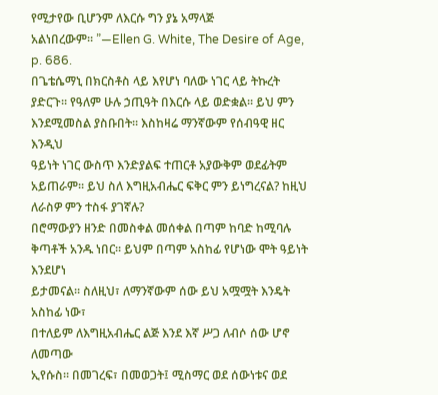የሚታየው ቢሆንም ለእርሱ ግን ያኔ አማላጅ
አልነበረውም። ”—Ellen G. White, The Desire of Age, p. 686.
በጌቴሴማኒ በክርስቶስ ላይ እየሆነ ባለው ነገር ላይ ትኩረት
ያድርጉ። የዓለም ሁሉ ኃጢዓት በእርሱ ላይ ወድቋል። ይህ ምን
እንደሚመስል ያስቡበት። እስከዛሬ ማንኛውም የሰብዓዊ ዘር እንዲህ
ዓይነት ነገር ውስጥ እንድያልፍ ተጠርቶ አያውቅም ወደፊትም
አይጠራም። ይህ ስለ እግዚአብሔር ፍቅር ምን ይነግረናል? ከዚህ
ለራስዎ ምን ተስፋ ያገኛሉ?
በሮማውያን ዘንድ በመስቀል መሰቀል በጣም ከባድ ከሚባሉ
ቅጣቶች አንዱ ነበር። ይህም በጣም አስከፊ የሆነው ሞት ዓይነት እንደሆነ
ይታመናል። ስለዚህ፣ ለማንኛውም ሰው ይህ አሟሟት እንዴት አስከፊ ነው፣
በተለይም ለእግዚአብሔር ልጅ እንደ እኛ ሥጋ ለብሶ ሰው ሆኖ ለመጣው
ኢየሱስ። በመገረፍ፣ በመወጋት፤ ሚስማር ወደ ሰውነቱና ወደ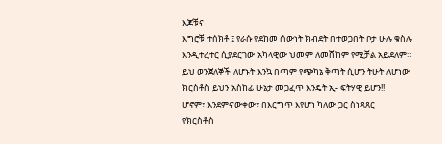እጆቹና
እግሮቹ ተሰክቶ ፤ የራሱ የደከመ ሰውነት ክብደት በተወጋበት ቦታ ሁሉ ቁስሉ
እንዲተረተር ሲያደርገው አካላዊው ህመም ለመሸከም የሚቻል አይደለም።
ይህ ወንጀለኞች ለሆኑት እንኳ በጣም የጭካኔ ቅጣት ሲሆን ትሁት ለሆነው
ክርስቶስ ይህን አስከፊ ሁኔታ መጋፈጥ እንዴት ኢ- ፍትሃዊ ይሆን!!
ሆኖም፣ እንደምናውቀው፣ በእርግጥ እየሆነ ካለው ጋር ስነጻጸር
የክርስቶስ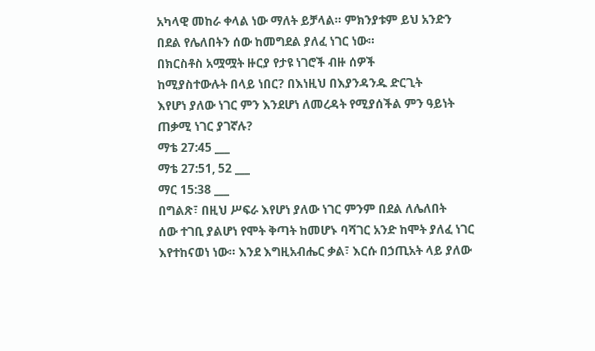አካላዊ መከራ ቀላል ነው ማለት ይቻላል። ምክንያቱም ይህ አንድን
በደል የሌለበትን ሰው ከመግደል ያለፈ ነገር ነው።
በክርስቶስ አሟሟት ዙርያ የታዩ ነገሮች ብዙ ሰዎች
ከሚያስተውሉት በላይ ነበር? በእነዚህ በእያንዳንዱ ድርጊት
እየሆነ ያለው ነገር ምን እንደሆነ ለመረዳት የሚያሰችል ምን ዓይነት
ጠቃሚ ነገር ያገኛሉ?
ማቴ 27:45 ___
ማቴ 27:51, 52 ___
ማር 15:38 ___
በግልጽ፣ በዚህ ሥፍራ እየሆነ ያለው ነገር ምንም በደል ለሌለበት
ሰው ተገቢ ያልሆነ የሞት ቅጣት ከመሆኑ ባሻገር አንድ ከሞት ያለፈ ነገር
እየተከናወነ ነው። እንደ እግዚአብሔር ቃል፣ እርሱ በኃጢአት ላይ ያለው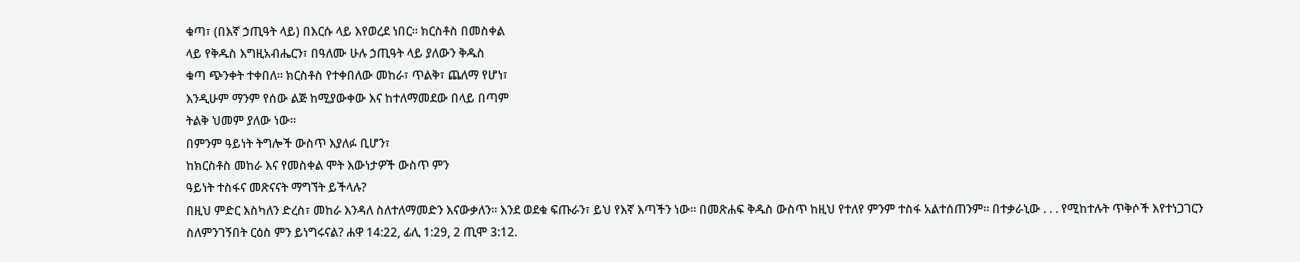ቁጣ፣ (በእኛ ኃጢዓት ላይ) በእርሱ ላይ እየወረደ ነበር። ክርስቶስ በመስቀል
ላይ የቅዱስ እግዚአብሔርን፣ በዓለሙ ሁሉ ኃጢዓት ላይ ያለውን ቅዱስ
ቁጣ ጭንቀት ተቀበለ። ክርስቶስ የተቀበለው መከራ፣ ጥልቅ፣ ጨለማ የሆነ፣
እንዲሁም ማንም የሰው ልጅ ከሚያውቀው እና ከተለማመደው በላይ በጣም
ትልቅ ህመም ያለው ነው።
በምንም ዓይነት ትግሎች ውስጥ እያለፉ ቢሆን፣
ከክርስቶስ መከራ እና የመስቀል ሞት እውነታዎች ውስጥ ምን
ዓይነት ተስፋና መጽናናት ማግኘት ይችላሉ?
በዚህ ምድር እስካለን ድረስ፣ መከራ እንዳለ ስለተለማመድን እናውቃለን። እንደ ወደቁ ፍጡራን፣ ይህ የእኛ እጣችን ነው። በመጽሐፍ ቅዱስ ውስጥ ከዚህ የተለየ ምንም ተስፋ አልተሰጠንም። በተቃራኒው . . . የሚከተሉት ጥቅሶች እየተነጋገርን ስለምንገኝበት ርዕስ ምን ይነግሩናል? ሐዋ 14:22, ፊሊ 1:29, 2 ጢሞ 3:12.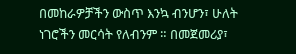በመከራዎቻችን ውስጥ እንኳ ብንሆን፣ ሁለት ነገሮችን መርሳት የለብንም ። በመጀመሪያ፣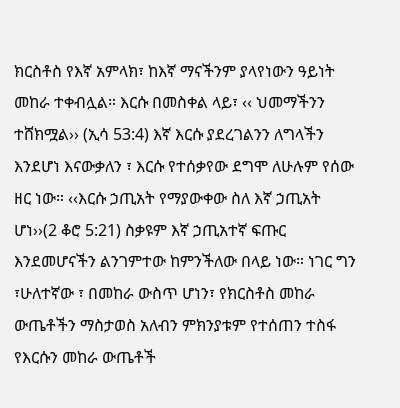ክርስቶስ የእኛ አምላክ፣ ከእኛ ማናችንም ያላየነውን ዓይነት መከራ ተቀብሏል። እርሱ በመስቀል ላይ፣ ‹‹ ህመማችንን ተሸክሟል›› (ኢሳ 53:4) እኛ እርሱ ያደረገልንን ለግላችን እንደሆነ እናውቃለን ፣ እርሱ የተሰቃየው ደግሞ ለሁሉም የሰው ዘር ነው። ‹‹እርሱ ኃጢአት የማያውቀው ስለ እኛ ኃጢአት ሆነ››(2 ቆሮ 5:21) ስቃዩም እኛ ኃጢአተኛ ፍጡር እንደመሆናችን ልንገምተው ከምንችለው በላይ ነው። ነገር ግን ፣ሁለተኛው ፣ በመከራ ውስጥ ሆነን፣ የክርስቶስ መከራ ውጤቶችን ማስታወስ አለብን ምክንያቱም የተሰጠን ተስፋ የእርሱን መከራ ውጤቶች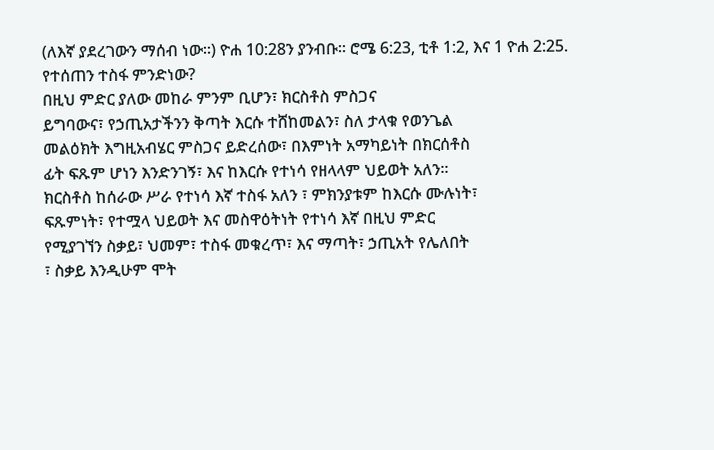(ለእኛ ያደረገውን ማሰብ ነው።) ዮሐ 10:28ን ያንብቡ። ሮሜ 6:23, ቲቶ 1:2, እና 1 ዮሐ 2:25. የተሰጠን ተስፋ ምንድነው?
በዚህ ምድር ያለው መከራ ምንም ቢሆን፣ ክርስቶስ ምስጋና
ይግባውና፣ የኃጢአታችንን ቅጣት እርሱ ተሸከመልን፣ ስለ ታላቁ የወንጌል
መልዕክት እግዚአብሄር ምስጋና ይድረሰው፣ በእምነት አማካይነት በክርሰቶስ
ፊት ፍጹም ሆነን እንድንገኝ፣ እና ከእርሱ የተነሳ የዘላላም ህይወት አለን።
ክርስቶስ ከሰራው ሥራ የተነሳ እኛ ተስፋ አለን ፣ ምክንያቱም ከእርሱ ሙሉነት፣
ፍጹምነት፣ የተሟላ ህይወት እና መስዋዕትነት የተነሳ እኛ በዚህ ምድር
የሚያገኘን ስቃይ፣ ህመም፣ ተስፋ መቁረጥ፣ እና ማጣት፣ ኃጢአት የሌለበት
፣ ስቃይ እንዲሁም ሞት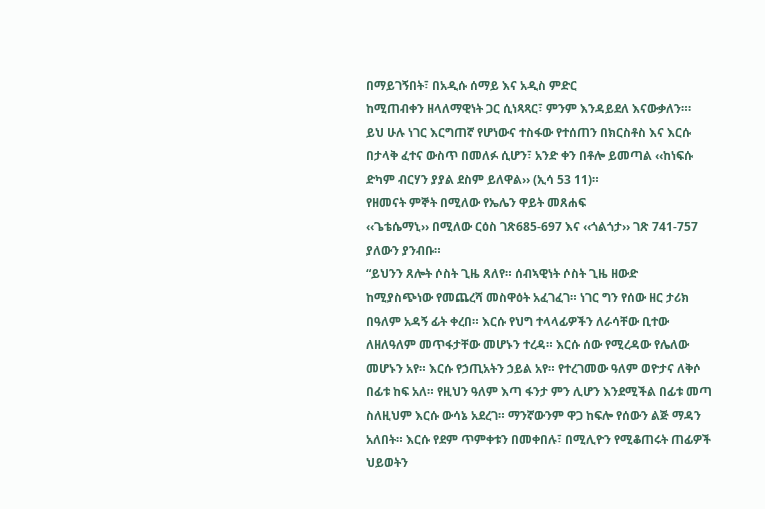በማይገኝበት፣ በአዲሱ ሰማይ እና አዲስ ምድር
ከሚጠብቀን ዘላለማዊነት ጋር ሲነጻጻር፣ ምንም እንዳይደለ እናውቃለን።፡
ይህ ሁሉ ነገር እርግጠኛ የሆነውና ተስፋው የተሰጠን በክርስቶስ እና እርሱ
በታላቅ ፈተና ውስጥ በመለፉ ሲሆን፣ አንድ ቀን በቶሎ ይመጣል ‹‹ከነፍሱ
ድካም ብርሃን ያያል ደስም ይለዋል›› (ኢሳ 53 11)።
የዘመናት ምኞት በሚለው የኤሌን ዋይት መጸሐፍ
‹‹ጌቴሴማኒ›› በሚለው ርዕስ ገጽ685-697 እና ‹‹ጎልጎታ›› ገጽ 741-757
ያለውን ያንብቡ።
“ይህንን ጸሎት ሶስት ጊዜ ጸለየ። ሰብኣዊነት ሶስት ጊዜ ዘውድ
ከሚያስጭነው የመጨረሻ መስዋዕት አፈገፈገ። ነገር ግን የሰው ዘር ታሪክ
በዓለም አዳኝ ፊት ቀረበ። እርሱ የህግ ተላላፊዎችን ለራሳቸው ቢተው
ለዘለዓለም መጥፋታቸው መሆኑን ተረዳ። እርሱ ሰው የሚረዳው የሌለው
መሆኑን አየ። እርሱ የኃጢአትን ኃይል አየ። የተረገመው ዓለም ወዮታና ለቅሶ
በፊቱ ከፍ አለ። የዚህን ዓለም እጣ ፋንታ ምን ሊሆን እንደሚችል በፊቱ መጣ
ስለዚህም እርሱ ውሳኔ አደረገ። ማንኛውንም ዋጋ ከፍሎ የሰውን ልጅ ማዳን
አለበት። እርሱ የደም ጥምቀቱን በመቀበሉ፣ በሚሊዮን የሚቆጠሩት ጠፊዎች
ህይወትን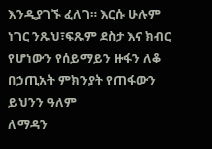እንዲያገኙ ፈለገ። እርሱ ሁሉም ነገር ንጹህ፣ፍጹም ደስታ እና ክብር
የሆነውን የሰይማይን ዙፋን ለቆ በኃጢአት ምክንያት የጠፋውን ይህንን ዓለም
ለማዳን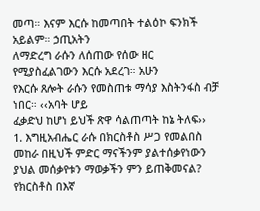መጣ። እናም እርሱ ከመጣበት ተልዕኮ ፍንክች አይልም። ኃጢአትን
ለማድረግ ራሱን ለሰጠው የሰው ዘር የሚያስፈልገውን እርሱ አደረገ። አሁን
የእርሱ ጸሎት ራሱን የመስጠቱ ማሳያ እስትንፋስ ብቻ ነበር። ‹‹አባት ሆይ
ፈቃድህ ከሆነ ይህች ጽዋ ሳልጠጣት ከኔ ትለፍ››
1. እግዚአብሔር ራሱ በክርስቶስ ሥጋ የመልበስ መከራ በዚህች ምድር ማናችንም ያልተሰቃየነውን ያህል መሰቃየቱን ማወቃችን ምን ይጠቅመናል? የክርስቶስ በእኛ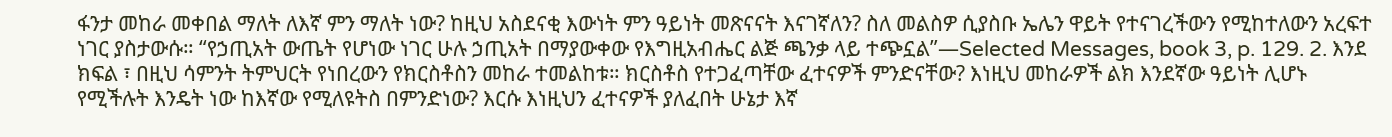ፋንታ መከራ መቀበል ማለት ለእኛ ምን ማለት ነው? ከዚህ አስደናቂ እውነት ምን ዓይነት መጽናናት እናገኛለን? ስለ መልስዎ ሲያስቡ ኤሌን ዋይት የተናገረችውን የሚከተለውን አረፍተ ነገር ያስታውሱ። “የኃጢአት ውጤት የሆነው ነገር ሁሉ ኃጢአት በማያውቀው የእግዚአብሔር ልጅ ጫንቃ ላይ ተጭኗል”—Selected Messages, book 3, p. 129. 2. እንደ ክፍል ፣ በዚህ ሳምንት ትምህርት የነበረውን የክርስቶስን መከራ ተመልከቱ። ክርስቶስ የተጋፈጣቸው ፈተናዎች ምንድናቸው? እነዚህ መከራዎች ልክ እንደኛው ዓይነት ሊሆኑ የሚችሉት እንዴት ነው ከእኛው የሚለዩትስ በምንድነው? እርሱ እነዚህን ፈተናዎች ያለፈበት ሁኔታ እኛ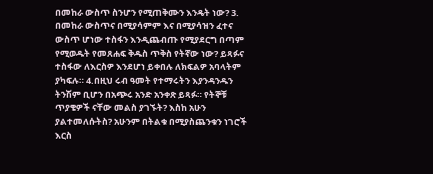በመከራ ውስጥ ስንሆን የሚጠቅሙን እንዴት ነው? 3. በመከራ ውስጥና በሚያሳምም እና በሚያሳዝን ፈተና ውስጥ ሆነው ተስፋን እንዲጨብጡ የሚያደርግ በጣም የሚወዱት የመጸሐፍ ቅዱስ ጥቅስ የትኛው ነው? ይጻፉና ተስፋው ለእርስዎ እንደሆነ ይቀበሉ ለክፍልዎ አባላትም ያካፍሉ። 4.በዚህ ሩብ ዓመት የተማሩትን እያንዳንዱን ትንሽም ቢሆን በአጭሩ አንድ አንቀጽ ይጻፉ። የትኞቹ ጥያቄዎች ናቸው መልስ ያገኙት? እስከ አሁን ያልተመለሱትስ? አሁንም በትልቁ በሚያስጨንቁን ነገሮች እርስ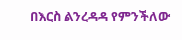በእርስ ልንረዳዳ የምንችለው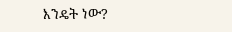እንዴት ነው?